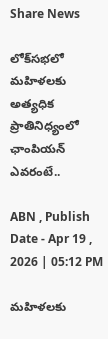Share News

లోక్‌సభలో మహిళలకు అత్యధిక ప్రాతినిధ్యంలో ఛాంపియన్ ఎవరంటే..

ABN , Publish Date - Apr 19 , 2026 | 05:12 PM

మహిళలకు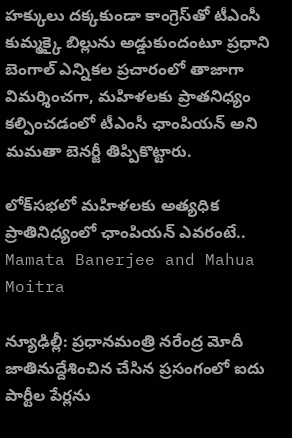హక్కులు దక్కకుండా కాంగ్రెస్‌తో టీఎంసీ కుమ్మక్కై బిల్లును అడ్డుకుందంటూ ప్రధాని బెంగాల్ ఎన్నికల ప్రచారంలో తాజాగా విమర్శించగా, మహిళలకు ప్రాతనిధ్యం కల్పించడంలో టీఎంసీ ఛాంపియన్ అని మమతా బెనర్జీ తిప్పికొట్టారు.

లోక్‌సభలో మహిళలకు అత్యధిక ప్రాతినిధ్యంలో ఛాంపియన్ ఎవరంటే..
Mamata Banerjee and Mahua Moitra

న్యూఢిల్లీ: ప్రధానమంత్రి నరేంద్ర మోదీ జాతినుద్దేశించిన చేసిన ప్రసంగంలో ఐదు పార్టీల పేర్లను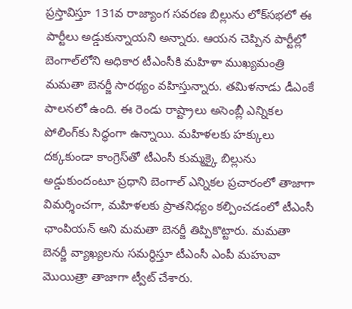ప్రస్తావిస్తూ 131వ రాజ్యాంగ సవరణ బిల్లును లోక్‌సభలో ఈ పార్టీలు అడ్డుకున్నాయని అన్నారు. ఆయన చెప్పిన పార్టీల్లో బెంగాల్‌లోని అధికార టీఎంసీకి మహిళా ముఖ్యమంత్రి మమతా బెనర్జీ సారథ్యం వహిస్తున్నారు. తమిళనాడు డీఎంకే పాలనలో ఉంది. ఈ రెండు రాష్ట్రాలు అసెంబ్లీ ఎన్నికల పోలింగ్‌కు సిద్ధంగా ఉన్నాయి. మహిళలకు హక్కులు దక్కకుండా కాంగ్రెస్‌తో టీఎంసీ కుమ్మక్కై బిల్లును అడ్డుకుందంటూ ప్రధాని బెంగాల్ ఎన్నికల ప్రచారంలో తాజాగా విమర్శించగా, మహిళలకు ప్రాతనిధ్యం కల్పించడంలో టీఎంసీ ఛాంపియన్ అని మమతా బెనర్జీ తిప్పికొట్టారు. మమతా బెనర్జీ వ్యాఖ్యలను సమర్ధిస్తూ టీఎంసీ ఎంపీ మహువా మొయిత్రా తాజాగా ట్వీట్ చేశారు.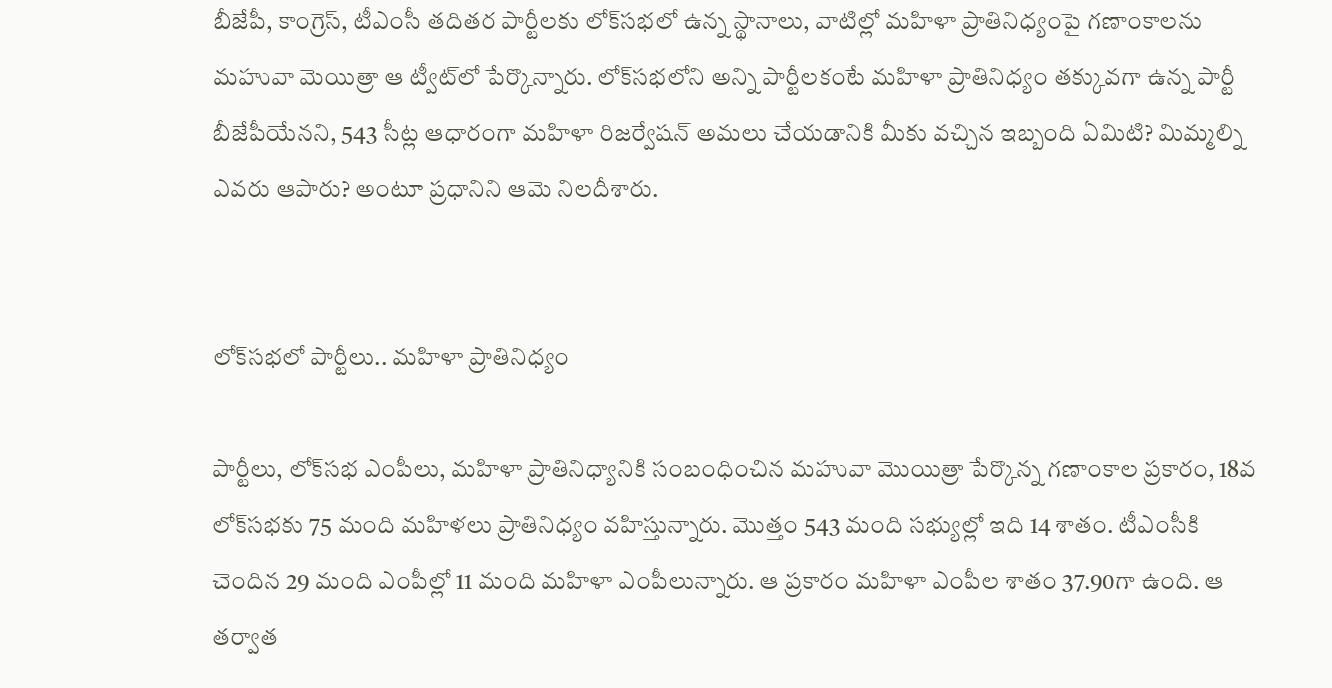బీజేపీ, కాంగ్రెస్, టీఎంసీ తదితర పార్టీలకు లోక్‌సభలో ఉన్న స్థానాలు, వాటిల్లో మహిళా ప్రాతినిధ్యంపై గణాంకాలను మహువా మెయిత్రా ఆ ట్వీట్‌లో పేర్కొన్నారు. లోక్‌సభలోని అన్ని పార్టీలకంటే మహిళా ప్రాతినిధ్యం తక్కువగా ఉన్న పార్టీ బీజేపీయేనని, 543 సీట్ల ఆధారంగా మహిళా రిజర్వేషన్ అమలు చేయడానికి మీకు వచ్చిన ఇబ్బంది ఏమిటి? మిమ్మల్ని ఎవరు ఆపారు? అంటూ ప్రధానిని ఆమె నిలదీశారు.


లోక్‌సభలో పార్టీలు.. మహిళా ప్రాతినిధ్యం

పార్టీలు, లోక్‌సభ ఎంపీలు, మహిళా ప్రాతినిధ్యానికి సంబంధించిన మహువా మొయిత్రా పేర్కొన్న గణాంకాల ప్రకారం, 18వ లోక్‌‌సభకు 75 మంది మహిళలు ప్రాతినిధ్యం వహిస్తున్నారు. మొత్తం 543 మంది సభ్యుల్లో ఇది 14 శాతం. టీఎంసీకి చెందిన 29 మంది ఎంపీల్లో 11 మంది మహిళా ఎంపీలున్నారు. ఆ ప్రకారం మహిళా ఎంపీల శాతం 37.90గా ఉంది. ఆ తర్వాత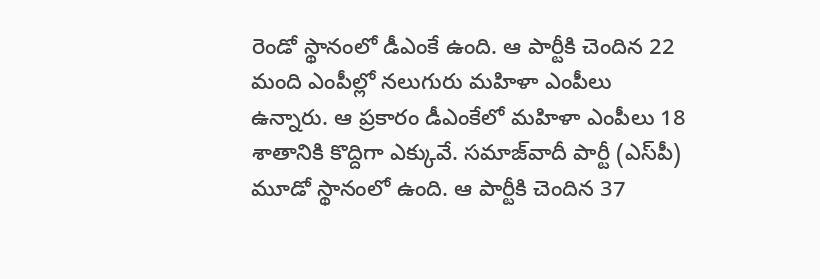రెండో స్థానంలో డీఎంకే ఉంది. ఆ పార్టీకి చెందిన 22 మంది ఎంపీల్లో నలుగురు మహిళా ఎంపీలు ఉన్నారు. ఆ ప్రకారం డీఎంకేలో మహిళా ఎంపీలు 18 శాతానికి కొద్దిగా ఎక్కువే. సమాజ్‌వాదీ పార్టీ (ఎస్‌పీ) మూడో స్థానంలో ఉంది. ఆ పార్టీకి చెందిన 37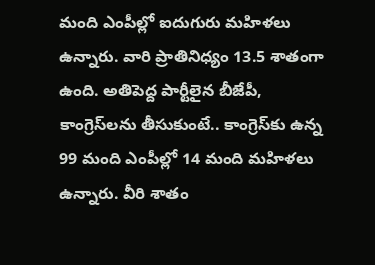మంది ఎంపీల్లో ఐదుగురు మహిళలు ఉన్నారు. వారి ప్రాతినిధ్యం 13.5 శాతంగా ఉంది. అతిపెద్ద పార్టీలైన బీజేపీ, కాంగ్రెస్‌లను తీసుకుంటే.. కాంగ్రెస్‌కు ఉన్న 99 మంది ఎంపీల్లో 14 మంది మహిళలు ఉన్నారు. వీరి శాతం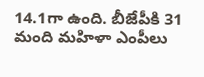14.1గా ఉంది. బీజేపీకి 31 మంది మహిళా ఎంపీలు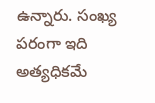ఉన్నారు. సంఖ్య పరంగా ఇది అత్యధికమే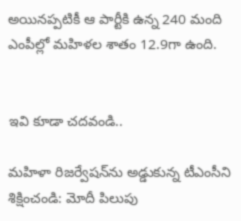అయినప్పటికీ ఆ పార్టీకి ఉన్న 240 మంది ఎంపీల్లో మహిళల శాతం 12.9గా ఉంది.


ఇవి కూడా చదవండి..

మహిళా రిజర్వేషన్‌ను అడ్డుకున్న టీఎంసీని శిక్షించండి: మోదీ పిలుపు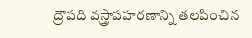ద్రౌపది వస్త్రాపహరణాన్ని తలపించిన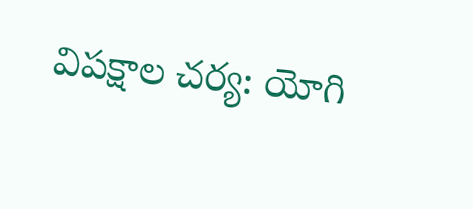విపక్షాల చర్య: యోగి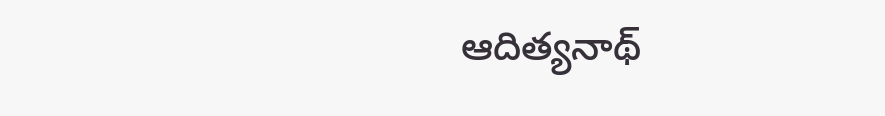ఆదిత్యనాథ్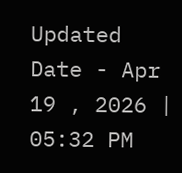Updated Date - Apr 19 , 2026 | 05:32 PM